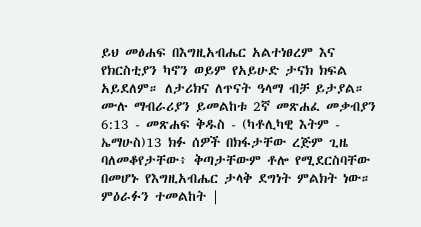ይህ መፅሐፍ በእግዚአብሔር አልተነፀረም እና የክርስቲያን ካኖን ወይም የአይሁድ ታናክ ክፍል አይደለም። ለታሪክና ለጥናት ዓላማ ብቻ ይታያል። ሙሉ ማብራሪያን ይመልከቱ 2ኛ መጽሐፈ መቃብያን 6:13 - መጽሐፍ ቅዱስ - (ካቶሊካዊ እትም - ኤማሁስ)13 ክፉ ሰዎች በክፋታቸው ረጅም ጊዜ ባለመቆየታቸው፥ ቅጣታቸውም ቶሎ የሚደርስባቸው በመሆኑ የእግዚአብሔር ታላቅ ደግነት ምልክት ነው። ምዕራፉን ተመልከት |